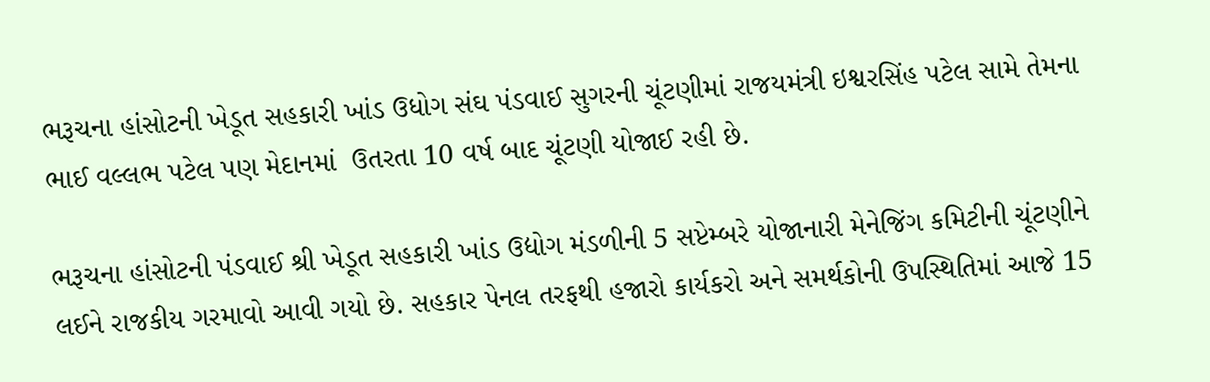ભરૂચના હાંસોટની ખેડૂત સહકારી ખાંડ ઉધોગ સંઘ પંડવાઈ સુગરની ચૂંટણીમાં રાજયમંત્રી ઇશ્વરસિંહ પટેલ સામે તેમના ભાઈ વલ્લભ પટેલ પણ મેદાનમાં  ઉતરતા 10 વર્ષ બાદ ચૂંટણી યોજાઈ રહી છે.

ભરૂચના હાંસોટની પંડવાઈ શ્રી ખેડૂત સહકારી ખાંડ ઉદ્યોગ મંડળીની 5 સપ્ટેમ્બરે યોજાનારી મેનેજિંગ કમિટીની ચૂંટણીને લઈને રાજકીય ગરમાવો આવી ગયો છે. સહકાર પેનલ તરફથી હજારો કાર્યકરો અને સમર્થકોની ઉપસ્થિતિમાં આજે 15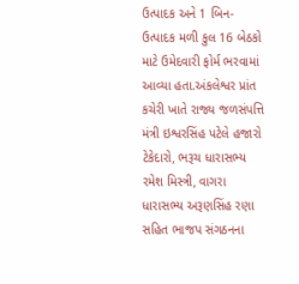ઉત્પાદક અને 1 બિન-ઉત્પાદક મળી કુલ 16 બેઠકો માટે ઉમેદવારી ફોર્મ ભરવામાં આવ્યા હતા.અંકલેશ્વર પ્રાંત કચેરી ખાતે રાજ્ય જળસંપત્તિ મંત્રી ઇશ્વરસિંહ પટેલે હજારો ટેકેદારો, ભરૂચ ધારાસભ્ય રમેશ મિસ્ત્રી, વાગરા ધારાસભ્ય અરૂણસિંહ રણા સહિત ભાજપ સંગઠનના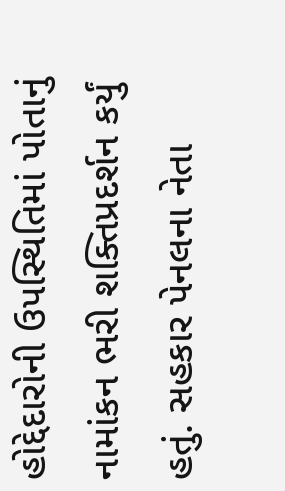હોદ્દેદારોની ઉપસ્થિતિમાં પોતાનું નામાંકન ભરી શક્તિપ્રદર્શન કર્યું હતું. સહકાર પેનલના નેતા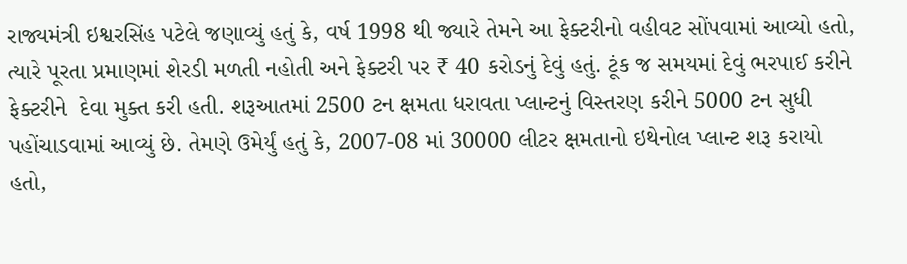રાજ્યમંત્રી ઇશ્વરસિંહ પટેલે જણાવ્યું હતું કે, વર્ષ 1998 થી જ્યારે તેમને આ ફેક્ટરીનો વહીવટ સોંપવામાં આવ્યો હતો, ત્યારે પૂરતા પ્રમાણમાં શેરડી મળતી નહોતી અને ફેક્ટરી પર ₹ 40 કરોડનું દેવું હતું. ટૂંક જ સમયમાં દેવું ભરપાઈ કરીને ફેક્ટરીને  દેવા મુક્ત કરી હતી. શરૂઆતમાં 2500 ટન ક્ષમતા ધરાવતા પ્લાન્ટનું વિસ્તરણ કરીને 5000 ટન સુધી પહોંચાડવામાં આવ્યું છે. તેમણે ઉમેર્યું હતું કે, 2007-08 માં 30000 લીટર ક્ષમતાનો ઇથેનોલ પ્લાન્ટ શરૂ કરાયો હતો,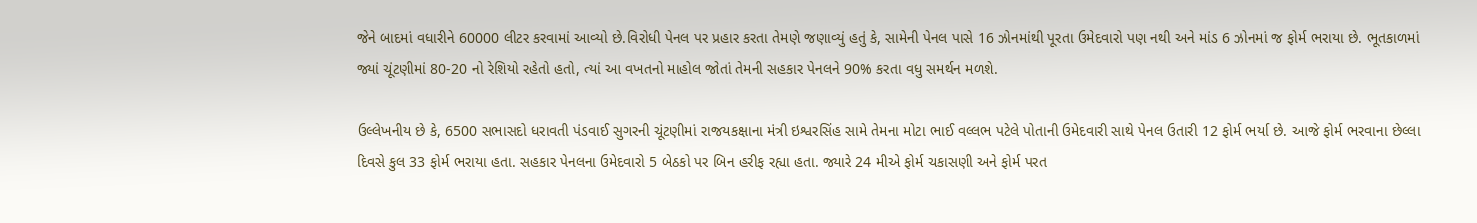જેને બાદમાં વધારીને 60000 લીટર કરવામાં આવ્યો છે.વિરોધી પેનલ પર પ્રહાર કરતા તેમણે જણાવ્યું હતું કે, સામેની પેનલ પાસે 16 ઝોનમાંથી પૂરતા ઉમેદવારો પણ નથી અને માંડ 6 ઝોનમાં જ ફોર્મ ભરાયા છે. ભૂતકાળમાં જ્યાં ચૂંટણીમાં 80-20 નો રેશિયો રહેતો હતો, ત્યાં આ વખતનો માહોલ જોતાં તેમની સહકાર પેનલને 90% કરતા વધુ સમર્થન મળશે.

ઉલ્લેખનીય છે કે, 6500 સભાસદો ધરાવતી પંડવાઈ સુગરની ચૂંટણીમાં રાજયકક્ષાના મંત્રી ઇશ્વરસિંહ સામે તેમના મોટા ભાઈ વલ્લભ પટેલે પોતાની ઉમેદવારી સાથે પેનલ ઉતારી 12 ફોર્મ ભર્યા છે. આજે ફોર્મ ભરવાના છેલ્લા દિવસે કુલ 33 ફોર્મ ભરાયા હતા. સહકાર પેનલના ઉમેદવારો 5 બેઠકો પર બિન હરીફ રહ્યા હતા. જ્યારે 24 મીએ ફોર્મ ચકાસણી અને ફોર્મ પરત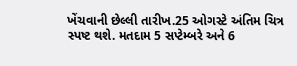ખેંચવાની છેલ્લી તારીખ.25 ઓગસ્ટે અંતિમ ચિત્ર સ્પષ્ટ થશે. મતદામ 5 સપ્ટેમ્બરે અને 6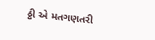ઠ્ઠી એ મતગણતરી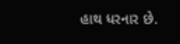હાથ ધરનાર છે.